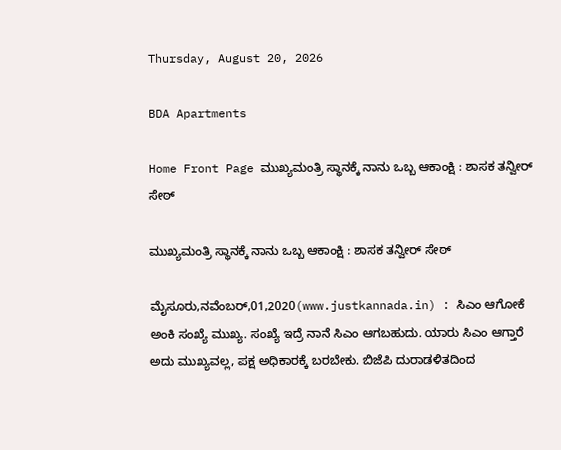Thursday, August 20, 2026

BDA Apartments

Home Front Page ಮುಖ್ಯಮಂತ್ರಿ ಸ್ಥಾನಕ್ಕೆ ನಾನು ಒಬ್ಬ ಆಕಾಂಕ್ಷಿ : ಶಾಸಕ ತನ್ವೀರ್ ಸೇಠ್

ಮುಖ್ಯಮಂತ್ರಿ ಸ್ಥಾನಕ್ಕೆ ನಾನು ಒಬ್ಬ ಆಕಾಂಕ್ಷಿ : ಶಾಸಕ ತನ್ವೀರ್ ಸೇಠ್

ಮೈಸೂರು,ನವೆಂಬರ್,01,2020(www.justkannada.in) : ಸಿಎಂ ಆಗೋಕೆ ಅಂಕಿ ಸಂಖ್ಯೆ ಮುಖ್ಯ. ಸಂಖ್ಯೆ ಇದ್ರೆ ನಾನೆ ಸಿಎಂ ಆಗಬಹುದು. ಯಾರು ಸಿಎಂ ಆಗ್ತಾರೆ ಅದು ಮುಖ್ಯವಲ್ಲ, ಪಕ್ಷ ಅಧಿಕಾರಕ್ಕೆ ಬರಬೇಕು. ಬಿಜೆಪಿ ದುರಾಡಳಿತದಿಂದ‌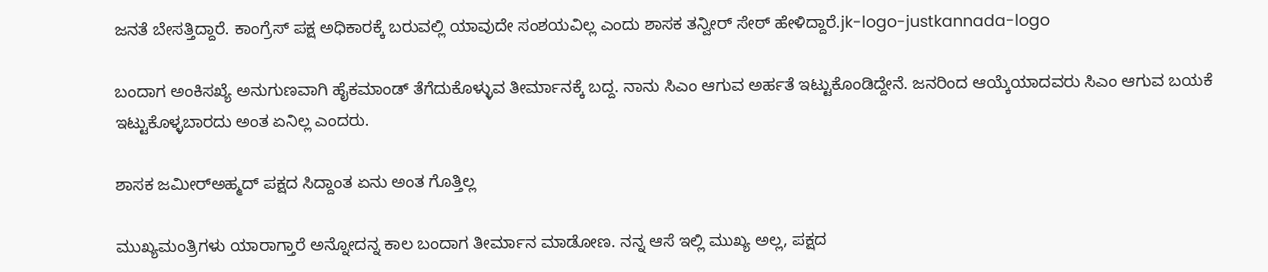ಜನತೆ ಬೇಸತ್ತಿದ್ದಾರೆ. ಕಾಂಗ್ರೆಸ್ ಪಕ್ಷ ಅಧಿಕಾರಕ್ಕೆ ಬರುವಲ್ಲಿ ಯಾವುದೇ ಸಂಶಯವಿಲ್ಲ ಎಂದು ಶಾಸಕ ತನ್ವೀರ್ ಸೇಠ್ ಹೇಳಿದ್ದಾರೆ.jk-logo-justkannada-logo

ಬಂದಾಗ ಅಂಕಿಸಖ್ಯೆ ಅನುಗುಣವಾಗಿ ಹೈಕಮಾಂಡ್ ತೆಗೆದುಕೊಳ್ಳುವ ತೀರ್ಮಾನಕ್ಕೆ ಬದ್ದ. ನಾನು ಸಿಎಂ ಆಗುವ ಅರ್ಹತೆ ಇಟ್ಟುಕೊಂಡಿದ್ದೇನೆ. ಜನರಿಂದ ಆಯ್ಕೆಯಾದವರು ಸಿಎಂ ಆಗುವ ಬಯಕೆ ಇಟ್ಟುಕೊಳ್ಳಬಾರದು ಅಂತ ಏನಿಲ್ಲ ಎಂದರು.

ಶಾಸಕ ಜಮೀರ್‌ಅಹ್ಮದ್‌ ಪಕ್ಷದ ಸಿದ್ದಾಂತ ಏನು ಅಂತ ಗೊತ್ತಿಲ್ಲ

ಮುಖ್ಯಮಂತ್ರಿಗಳು ಯಾರಾಗ್ತಾರೆ ಅನ್ನೋದನ್ನ ಕಾಲ ಬಂದಾಗ ತೀರ್ಮಾನ ಮಾಡೋಣ. ನನ್ನ ಆಸೆ ಇಲ್ಲಿ ಮುಖ್ಯ ಅಲ್ಲ, ಪಕ್ಷದ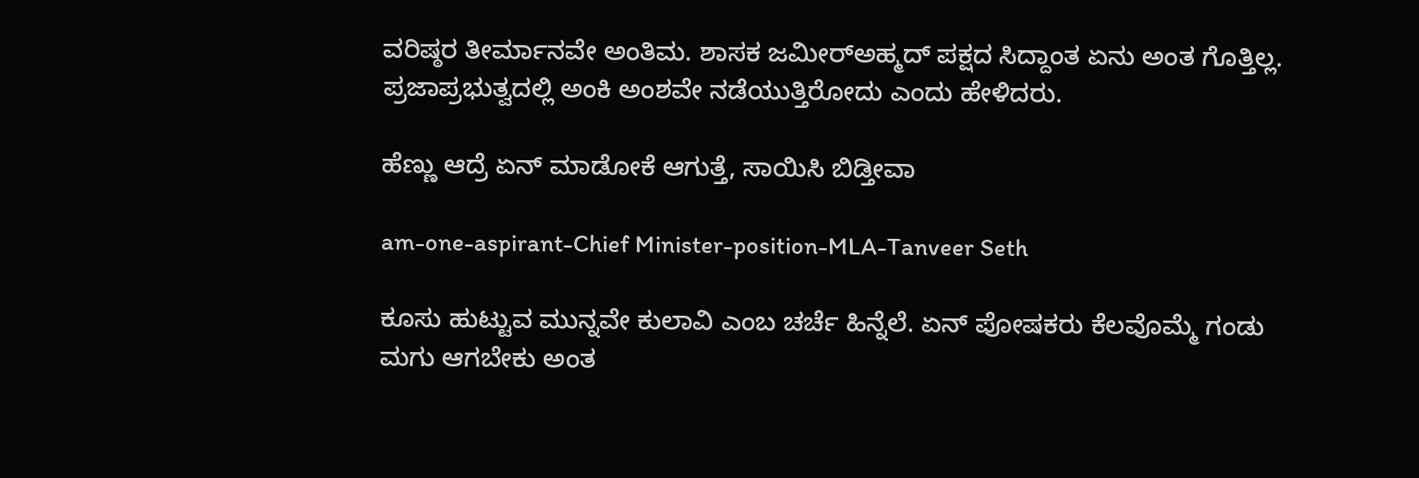ವರಿಷ್ಠರ ತೀರ್ಮಾನವೇ ಅಂತಿಮ. ಶಾಸಕ ಜಮೀರ್‌ಅಹ್ಮದ್‌ ಪಕ್ಷದ ಸಿದ್ದಾಂತ ಏನು ಅಂತ ಗೊತ್ತಿಲ್ಲ. ಪ್ರಜಾಪ್ರಭುತ್ವದಲ್ಲಿ ಅಂಕಿ ಅಂಶವೇ ನಡೆಯುತ್ತಿರೋದು‌ ಎಂದು ಹೇಳಿದರು.

ಹೆಣ್ಣು ಆದ್ರೆ ಏನ್ ಮಾಡೋಕೆ ಆಗುತ್ತೆ, ಸಾಯಿಸಿ ಬಿಡ್ತೀವಾ

am-one-aspirant-Chief Minister-position-MLA-Tanveer Seth

ಕೂಸು ಹುಟ್ಟುವ ಮುನ್ನವೇ ಕುಲಾವಿ ಎಂಬ ಚರ್ಚೆ ಹಿನ್ನೆಲೆ. ಏನ್ ಪೋಷಕರು ಕೆಲವೊಮ್ಮೆ ಗಂಡು ಮಗು ಆಗಬೇಕು ಅಂತ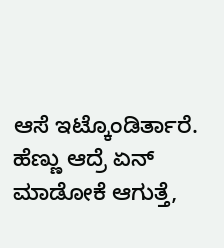ಆಸೆ ಇಟ್ಕೊಂಡಿರ್ತಾರೆ. ಹೆಣ್ಣು ಆದ್ರೆ ಏನ್ ಮಾಡೋಕೆ ಆಗುತ್ತೆ,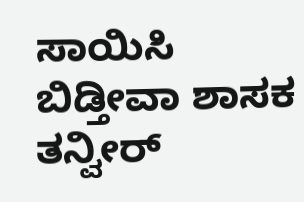ಸಾಯಿಸಿ ಬಿಡ್ತೀವಾ ಶಾಸಕ ತನ್ವೀರ್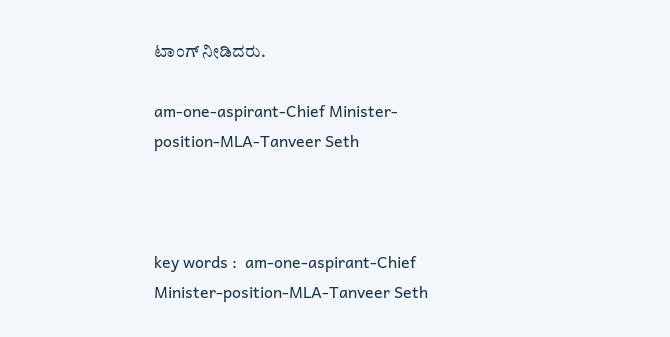ಟಾಂಗ್ ನೀಡಿದರು.

am-one-aspirant-Chief Minister-position-MLA-Tanveer Seth



key words :  am-one-aspirant-Chief Minister-position-MLA-Tanveer Seth